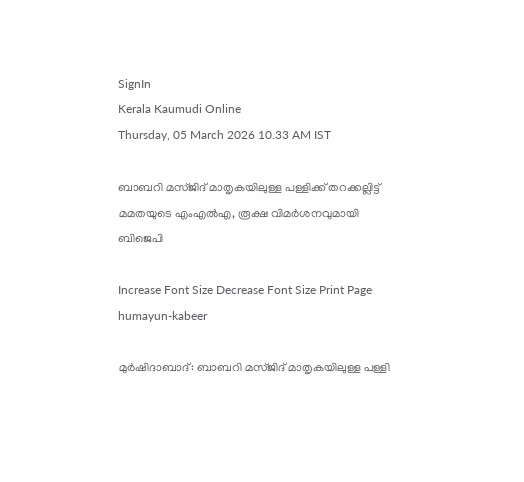SignIn
Kerala Kaumudi Online
Thursday, 05 March 2026 10.33 AM IST

ബാബറി മസ്ജിദ് മാതൃകയിലുള്ള പള്ളിക്ക് തറക്കല്ലിട്ട് മമതയുടെ എംഎൽഎ, രൂക്ഷ വിമർശനവുമായി ബിജെപി

Increase Font Size Decrease Font Size Print Page
humayun-kabeer

മുർഷിദാബാദ്: ബാബറി മസ്ജിദ് മാതൃകയിലുള്ള പള്ളി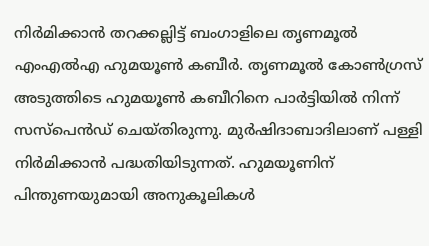നിർമിക്കാൻ തറക്കല്ലിട്ട് ബംഗാളിലെ തൃണമൂൽ എംഎൽഎ ഹുമയൂൺ കബീർ. തൃണമൂൽ കോൺഗ്രസ് അടുത്തിടെ ഹുമയൂൺ കബീറിനെ പാർട്ടിയിൽ നിന്ന് സസ്‌പെൻഡ് ചെയ്തിരുന്നു. മുർഷിദാബാദിലാണ് പള്ളി നിർമിക്കാൻ പദ്ധതിയിടുന്നത്. ഹുമയൂണിന് പിന്തുണയുമായി അനുകൂലികള്‍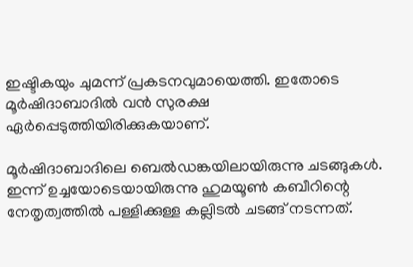ഇഷ്ടികയും ചുമന്ന് പ്രകടനവുമായെത്തി. ഇതോടെ മൂര്‍ഷിദാബാദില്‍ വന്‍ സുരക്ഷ ഏര്‍പ്പെടുത്തിയിരിക്കുകയാണ്.

മൂര്‍ഷിദാബാദിലെ ബെല്‍ഡങ്കയിലായിരുന്നു ചടങ്ങുകള്‍. ഇന്ന് ഉച്ചയോടെയായിരുന്നു ഹുമയൂണ്‍ കബീറിന്റെ നേതൃത്വത്തില്‍ പള്ളിക്കുള്ള കല്ലിടല്‍ ചടങ്ങ് നടന്നത്.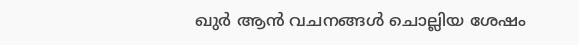ഖുര്‍ ആന്‍ വചനങ്ങള്‍ ചൊല്ലിയ ശേഷം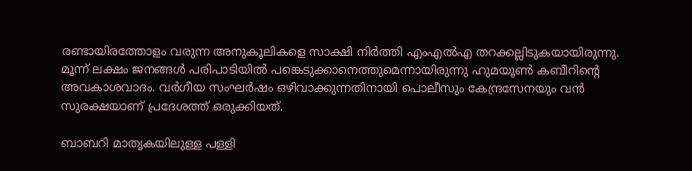രണ്ടായിരത്തോളം വരുന്ന അനുകൂലികളെ സാക്ഷി നിര്‍ത്തി എംഎല്‍എ തറക്കല്ലിടുകയായിരുന്നു. മൂന്ന് ലക്ഷം ജനങ്ങള്‍ പരിപാടിയില്‍ പങ്കെടുക്കാനെത്തുമെന്നായിരുന്നു ഹുമയൂണ്‍ കബീറിന്റെ അവകാശവാദം. വര്‍ഗീയ സംഘര്‍ഷം ഒഴിവാക്കുന്നതിനായി പൊലീസും കേന്ദ്രസേനയും വന്‍ സുരക്ഷയാണ് പ്രദേശത്ത് ഒരുക്കിയത്.

ബാബറി മാതൃകയിലുള്ള പള്ളി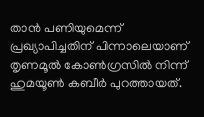താന്‍ പണിയുമെന്ന് പ്രഖ്യാപിച്ചതിന് പിന്നാലെയാണ് തൃണമൂല്‍ കോണ്‍ഗ്രസില്‍ നിന്ന് ഹുമയൂണ്‍ കബീര്‍ പുറത്തായത്.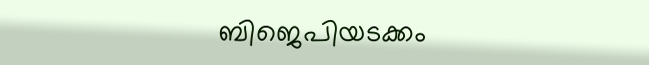ബിജെപിയടക്കം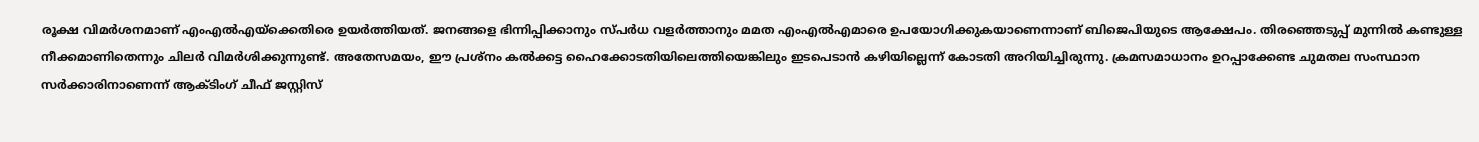രൂക്ഷ വിമര്‍ശനമാണ് എംഎല്‍എയ്ക്കെതിരെ ഉയര്‍ത്തിയത്. ജനങ്ങളെ ഭിന്നിപ്പിക്കാനും സ്പര്‍ധ വളര്‍ത്താനും മമത എംഎല്‍എമാരെ ഉപയോഗിക്കുകയാണെന്നാണ് ബിജെപിയുടെ ആക്ഷേപം. തിരഞ്ഞെടുപ്പ് മുന്നില്‍ കണ്ടുള്ള നീക്കമാണിതെന്നും ചിലർ വിമർശിക്കുന്നുണ്ട്. അതേസമയം, ഈ പ്രശ്നം കൽക്കട്ട ഹൈക്കോടതിയിലെത്തിയെങ്കിലും ഇടപെടാൻ കഴിയില്ലെന്ന് കോടതി അറിയിച്ചിരുന്നു. ക്രമസമാധാനം ഉറപ്പാക്കേണ്ട ചുമതല സംസ്ഥാന സര്‍ക്കാരിനാണെന്ന് ആക്‌ടിംഗ് ചീഫ് ജസ്റ്റിസ്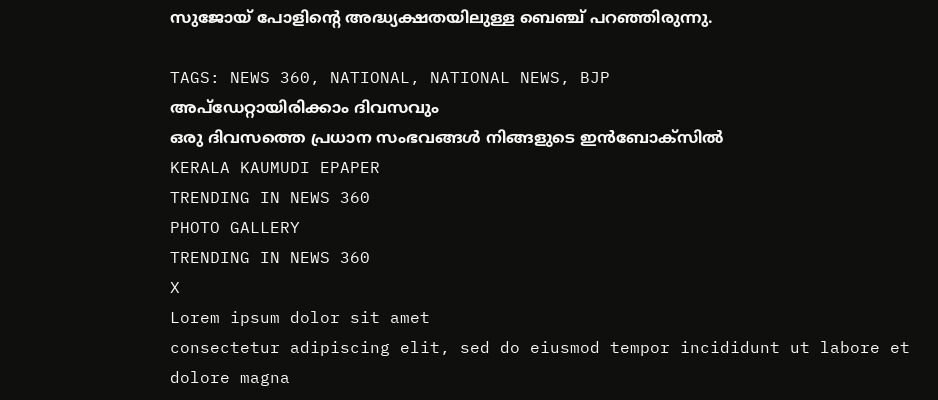സുജോയ് പോളിന്റെ അദ്ധ്യക്ഷതയിലുള്ള ബെഞ്ച് പറഞ്ഞിരുന്നു.

TAGS: NEWS 360, NATIONAL, NATIONAL NEWS, BJP
അപ്ഡേറ്റായിരിക്കാം ദിവസവും
ഒരു ദിവസത്തെ പ്രധാന സംഭവങ്ങൾ നിങ്ങളുടെ ഇൻബോക്സിൽ
KERALA KAUMUDI EPAPER
TRENDING IN NEWS 360
PHOTO GALLERY
TRENDING IN NEWS 360
X
Lorem ipsum dolor sit amet
consectetur adipiscing elit, sed do eiusmod tempor incididunt ut labore et dolore magna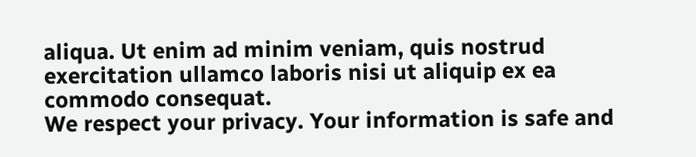aliqua. Ut enim ad minim veniam, quis nostrud exercitation ullamco laboris nisi ut aliquip ex ea commodo consequat.
We respect your privacy. Your information is safe and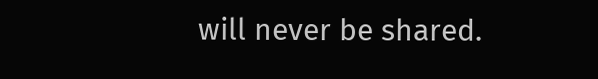will never be shared.